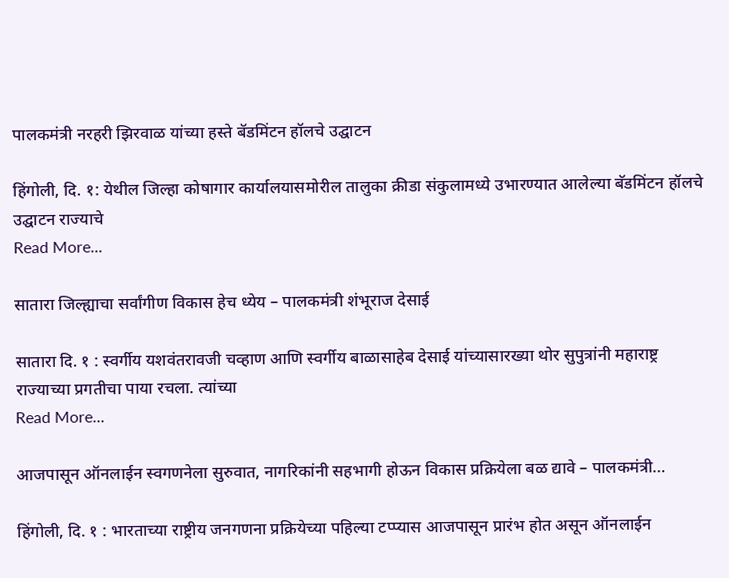पालकमंत्री नरहरी झिरवाळ यांच्या हस्ते बॅडमिंटन हॉलचे उद्घाटन

हिंगोली, दि. १: येथील जिल्हा कोषागार कार्यालयासमोरील तालुका क्रीडा संकुलामध्ये उभारण्यात आलेल्या बॅडमिंटन हॉलचे उद्घाटन राज्याचे
Read More...

सातारा जिल्ह्याचा सर्वांगीण विकास हेच ध्येय – पालकमंत्री शंभूराज देसाई

सातारा दि. १ : स्वर्गीय यशवंतरावजी चव्हाण आणि स्वर्गीय बाळासाहेब देसाई यांच्यासारख्या थोर सुपुत्रांनी महाराष्ट्र राज्याच्या प्रगतीचा पाया रचला. त्यांच्या
Read More...

आजपासून ऑनलाईन स्वगणनेला सुरुवात, नागरिकांनी सहभागी होऊन विकास प्रक्रियेला बळ द्यावे – पालकमंत्री…

हिंगोली, दि. १ : भारताच्या राष्ट्रीय जनगणना प्रक्रियेच्या पहिल्या टप्प्यास आजपासून प्रारंभ होत असून ऑनलाईन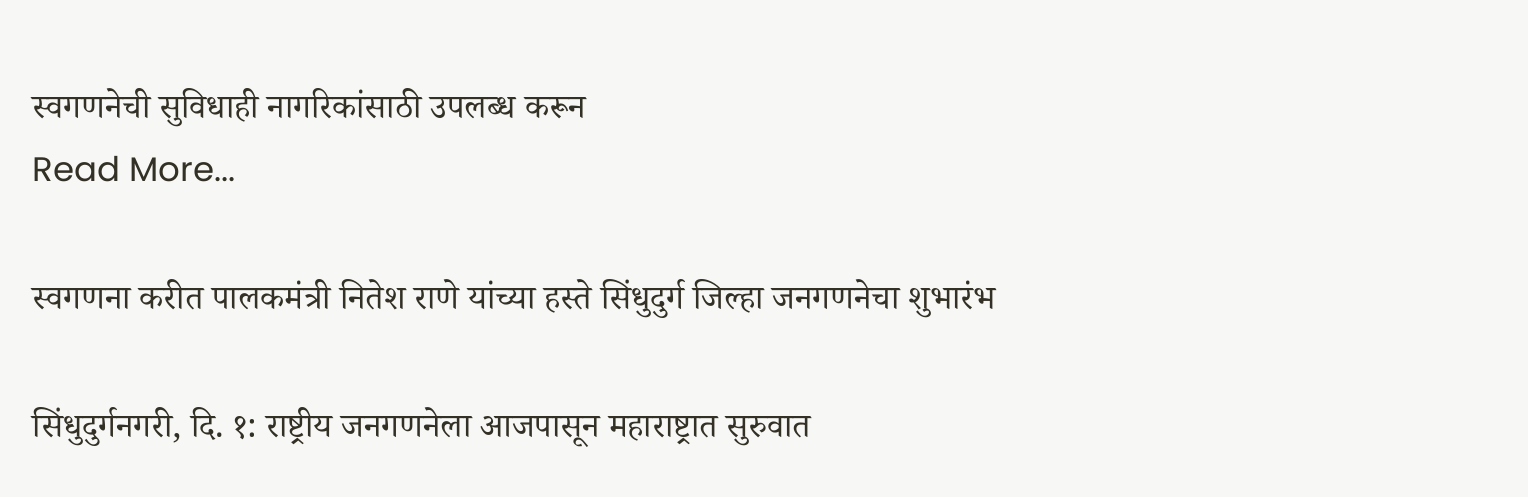स्वगणनेची सुविधाही नागरिकांसाठी उपलब्ध करून
Read More...

स्वगणना करीत पालकमंत्री नितेश राणे यांच्या हस्ते सिंधुदुर्ग जिल्हा जनगणनेचा शुभारंभ

सिंधुदुर्गनगरी, दि. १: राष्ट्रीय जनगणनेला आजपासून महाराष्ट्रात सुरुवात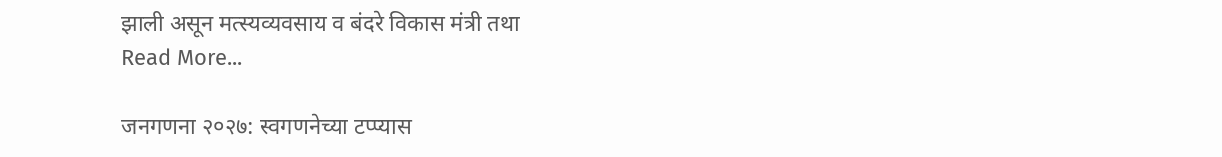झाली असून मत्स्यव्यवसाय व बंदरे विकास मंत्री तथा
Read More...

जनगणना २०२७: स्वगणनेच्या टप्प्यास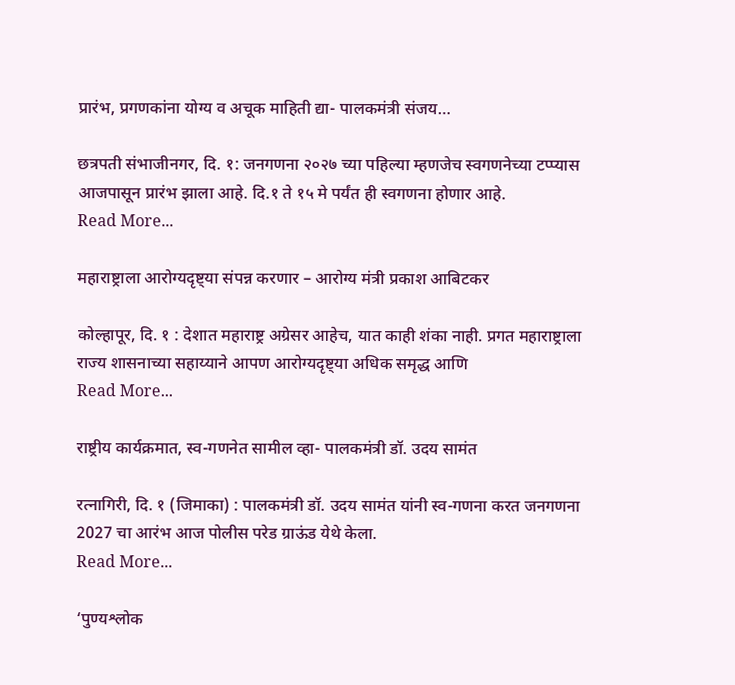प्रारंभ, प्रगणकांना योग्य व अचूक माहिती द्या- पालकमंत्री संजय…

छत्रपती संभाजीनगर, दि. १: जनगणना २०२७ च्या पहिल्या म्हणजेच स्वगणनेच्या टप्प्यास आजपासून प्रारंभ झाला आहे. दि.१ ते १५ मे पर्यंत ही स्वगणना होणार आहे.
Read More...

महाराष्ट्राला आरोग्यदृष्ट्या संपन्न करणार – आरोग्य मंत्री प्रकाश आबिटकर

कोल्हापूर, दि. १ : देशात महाराष्ट्र अग्रेसर आहेच, यात काही शंका नाही. प्रगत महाराष्ट्राला राज्य शासनाच्या सहाय्याने आपण आरोग्यदृष्ट्या अधिक समृद्ध आणि
Read More...

राष्ट्रीय कार्यक्रमात, स्व-गणनेत सामील व्हा- पालकमंत्री डॉ. उदय सामंत

रत्नागिरी, दि. १ (जिमाका) : पालकमंत्री डॉ. उदय सामंत यांनी स्व-गणना करत जनगणना 2027 चा आरंभ आज पोलीस परेड ग्राऊंड येथे केला.
Read More...

‘पुण्यश्लोक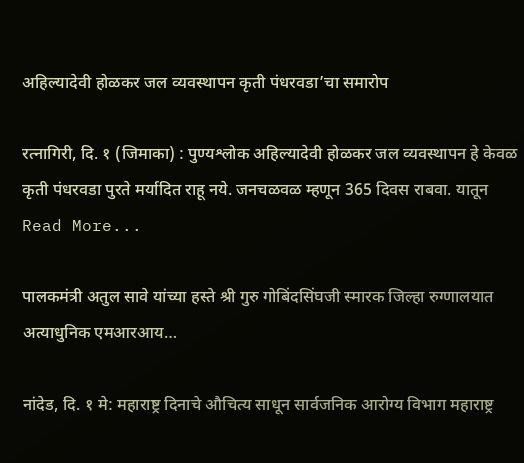अहिल्यादेवी होळकर जल व्यवस्थापन कृती पंधरवडा’चा समारोप

रत्नागिरी, दि. १ (जिमाका) : पुण्यश्लोक अहिल्यादेवी होळकर जल व्यवस्थापन हे केवळ कृती पंधरवडा पुरते मर्यादित राहू नये. जनचळवळ म्हणून 365 दिवस राबवा. यातून
Read More...

पालकमंत्री अतुल सावे यांच्या हस्ते श्री गुरु गोबिंदसिंघजी स्मारक जिल्हा रुग्णालयात अत्याधुनिक एमआरआय…

नांदेड, दि. १ मे: महाराष्ट्र दिनाचे औचित्य साधून सार्वजनिक आरोग्य विभाग महाराष्ट्र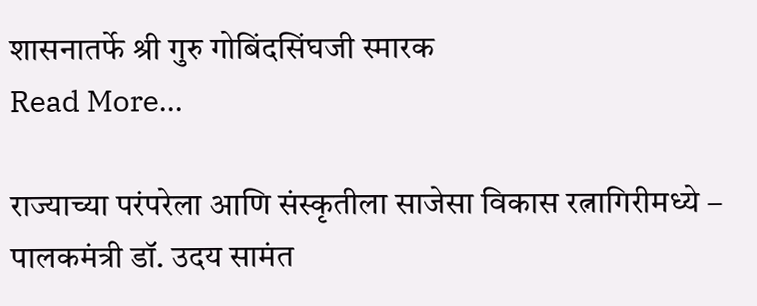शासनातर्फे श्री गुरु गोबिंदसिंघजी स्मारक
Read More...

राज्याच्या परंपरेला आणि संस्कृतीला साजेसा विकास रत्नागिरीमध्ये – पालकमंत्री डॉ. उदय सामंत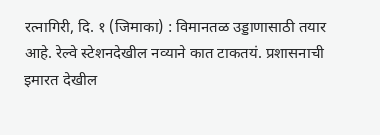रत्नागिरी, दि. १ (जिमाका) : विमानतळ उड्डाणासाठी तयार आहे. रेल्वे स्टेशनदेखील नव्याने कात टाकतयं. प्रशासनाची इमारत देखील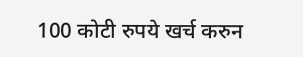100 कोटी रुपये खर्च करुन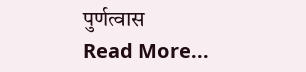पुर्णत्वास
Read More...